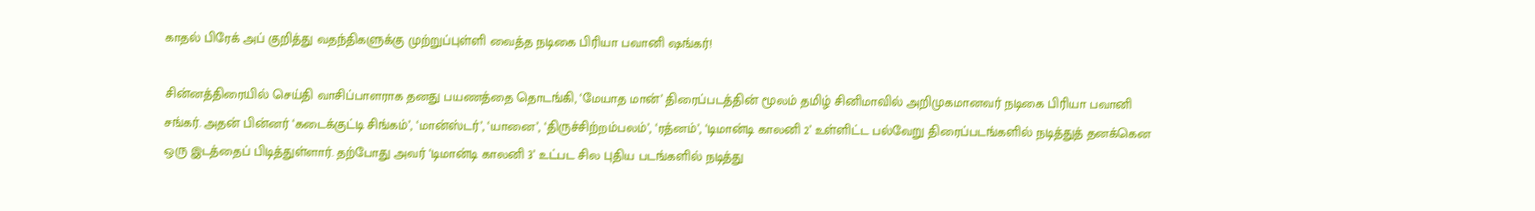காதல் பிரேக் அப் குறித்து வதந்திகளுக்கு முற்றுப்புள்ளி வைத்த நடிகை பிரியா பவானி ஷங்கர்!

சின்னத்திரையில் செய்தி வாசிப்பாளராக தனது பயணத்தை தொடங்கி, ‘மேயாத மான்’ திரைப்படத்தின் மூலம் தமிழ் சினிமாவில் அறிமுகமானவர் நடிகை பிரியா பவானி சங்கர். அதன் பின்னர் ‘கடைக்குட்டி சிங்கம்’, ‘மான்ஸ்டர்’, ‘யானை’, ‘திருச்சிற்றம்பலம்’, ‘ரத்னம்’, ‘டிமான்டி காலனி 2’ உள்ளிட்ட பல்வேறு திரைப்படங்களில் நடித்துத் தனக்கென ஒரு இடத்தைப் பிடித்துள்ளார். தற்போது அவர் ‘டிமான்டி காலனி 3’ உட்பட சில புதிய படங்களில் நடித்து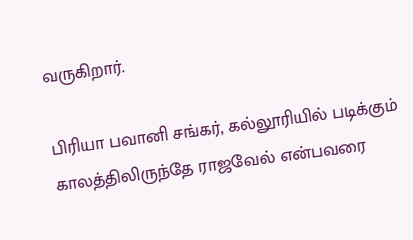வருகிறார்.

பிரியா பவானி சங்கர், கல்லூரியில் படிக்கும் காலத்திலிருந்தே ராஜவேல் என்பவரை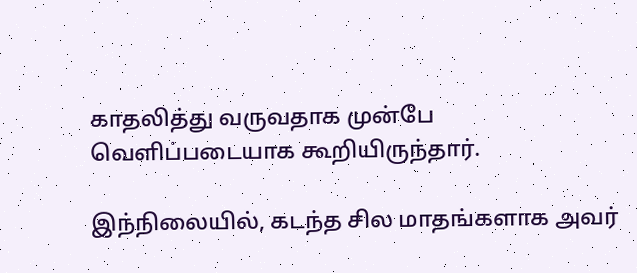காதலித்து வருவதாக முன்பே வெளிப்படையாக கூறியிருந்தார்.

இந்நிலையில், கடந்த சில மாதங்களாக அவர்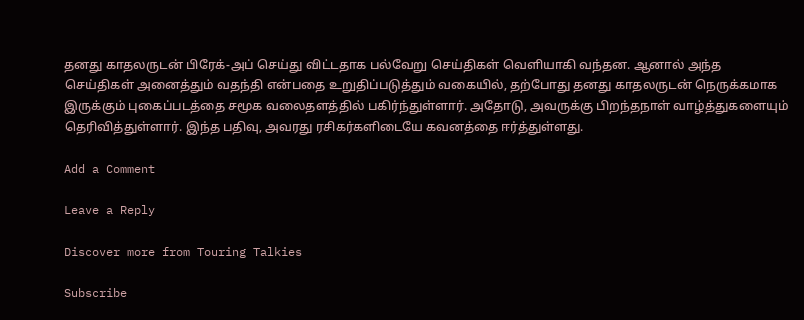தனது காதலருடன் பிரேக்-அப் செய்து விட்டதாக பல்வேறு செய்திகள் வெளியாகி வந்தன. ஆனால் அந்த செய்திகள் அனைத்தும் வதந்தி என்பதை உறுதிப்படுத்தும் வகையில், தற்போது தனது காதலருடன் நெருக்கமாக இருக்கும் புகைப்படத்தை சமூக வலைதளத்தில் பகிர்ந்துள்ளார். அதோடு, அவருக்கு பிறந்தநாள் வாழ்த்துகளையும் தெரிவித்துள்ளார். இந்த பதிவு, அவரது ரசிகர்களிடையே கவனத்தை ஈர்த்துள்ளது.

Add a Comment

Leave a Reply

Discover more from Touring Talkies

Subscribe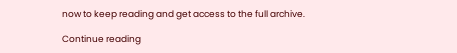now to keep reading and get access to the full archive.

Continue reading